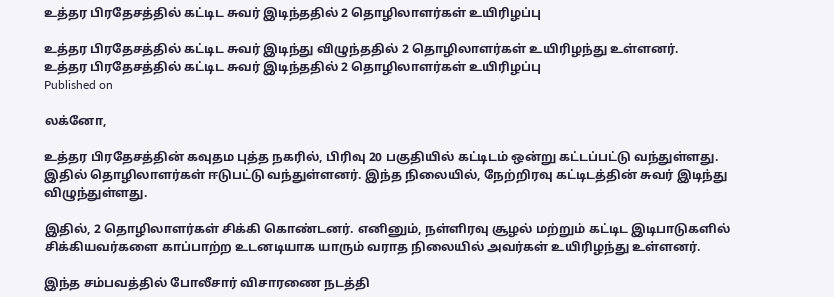உத்தர பிரதேசத்தில் கட்டிட சுவர் இடிந்ததில் 2 தொழிலாளர்கள் உயிரிழப்பு

உத்தர பிரதேசத்தில் கட்டிட சுவர் இடிந்து விழுந்ததில் 2 தொழிலாளர்கள் உயிரிழந்து உள்ளனர்.
உத்தர பிரதேசத்தில் கட்டிட சுவர் இடிந்ததில் 2 தொழிலாளர்கள் உயிரிழப்பு
Published on

லக்னோ,

உத்தர பிரதேசத்தின் கவுதம புத்த நகரில், பிரிவு 20 பகுதியில் கட்டிடம் ஒன்று கட்டப்பட்டு வந்துள்ளது. இதில் தொழிலாளர்கள் ஈடுபட்டு வந்துள்ளனர். இந்த நிலையில், நேற்றிரவு கட்டிடத்தின் சுவர் இடிந்து விழுந்துள்ளது.

இதில், 2 தொழிலாளர்கள் சிக்கி கொண்டனர். எனினும், நள்ளிரவு சூழல் மற்றும் கட்டிட இடிபாடுகளில் சிக்கியவர்களை காப்பாற்ற உடனடியாக யாரும் வராத நிலையில் அவர்கள் உயிரிழந்து உள்ளனர்.

இந்த சம்பவத்தில் போலீசார் விசாரணை நடத்தி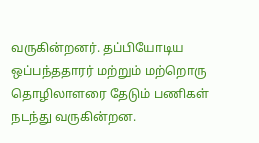வருகின்றனர். தப்பியோடிய ஒப்பந்ததாரர் மற்றும் மற்றொரு தொழிலாளரை தேடும் பணிகள் நடந்து வருகின்றன.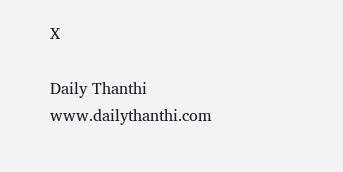X

Daily Thanthi
www.dailythanthi.com